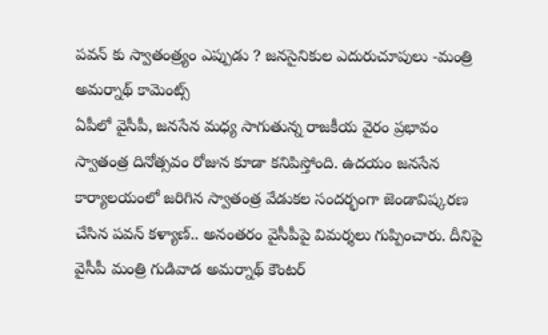పవన్ కు స్వాతంత్ర్యం ఎప్పుడు ? జనసైనికుల ఎదురుచూపులు -మంత్రి అమర్నాథ్ కామెంట్స్
ఏపీలో వైసీపీ, జనసేన మధ్య సాగుతున్న రాజకీయ వైరం ప్రభావం స్వాతంత్ర దినోత్సవం రోజున కూడా కనిపిస్తోంది. ఉదయం జనసేన కార్యాలయంలో జరిగిన స్వాతంత్ర వేడుకల సందర్భంగా జెండావిష్కరణ చేసిన పవన్ కళ్యాణ్.. అనంతరం వైసీపీపై విమర్శలు గుప్పించారు. దీనిపై వైసీపీ మంత్రి గుడివాడ అమర్నాథ్ కౌంటర్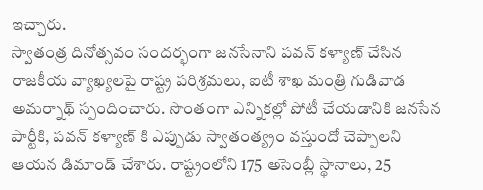ఇచ్చారు.
స్వాతంత్ర దినోత్సవం సందర్భంగా జనసేనాని పవన్ కళ్యాణ్ చేసిన రాజకీయ వ్యాఖ్యలపై రాష్ట్ర పరిశ్రమలు, ఐటీ శాఖ మంత్రి గుడివాడ అమర్నాథ్ స్పందించారు. సొంతంగా ఎన్నికల్లో పోటీ చేయడానికి జనసేన పార్టీకి, పవన్ కళ్యాణ్ కి ఎప్పుడు స్వాతంత్య్రం వస్తుందో చెప్పాలని ఆయన డిమాండ్ చేశారు. రాష్ట్రంలోని 175 అసెంబ్లీ స్థానాలు, 25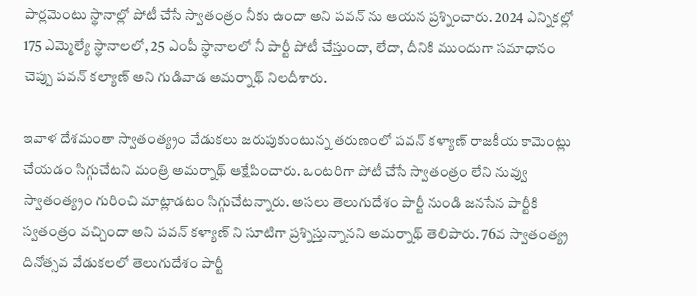పార్లమెంటు స్థానాల్లో పోటీ చేసే స్వాతంత్రం నీకు ఉందా అని పవన్ ను ఆయన ప్రశ్నించారు. 2024 ఎన్నికల్లో 175 ఎమ్మెల్యే స్థానాలలో, 25 ఎంపీ స్థానాలలో నీ పార్టీ పోటీ చేస్తుందా, లేదా, దీనికి ముందుగా సమాధానం చెప్పు పవన్ కల్యాణ్ అని గుడివాడ అమర్నాథ్ నిలదీశారు.

ఇవాళ దేశమంతా స్వాతంత్య్రం వేడుకలు జరుపుకుంటున్న తరుణంలో పవన్ కళ్యాణ్ రాజకీయ కామెంట్లు చేయడం సిగ్గుచేటని మంత్రి అమర్నాథ్ ఆక్షేపించారు. ఒంటరిగా పోటీ చేసే స్వాతంత్రం లేని నువ్వు స్వాతంత్య్రం గురించి మాట్లాడటం సిగ్గుచేటన్నారు. అసలు తెలుగుదేశం పార్టీ నుండి జనసేన పార్టీకి స్వతంత్రం వచ్చిందా అని పవన్ కళ్యాణ్ ని సూటిగా ప్రశ్నిస్తున్నానని అమర్నాథ్ తెలిపారు. 76వ స్వాతంత్య్ర దినోత్సవ వేడుకలలో తెలుగుదేశం పార్టీ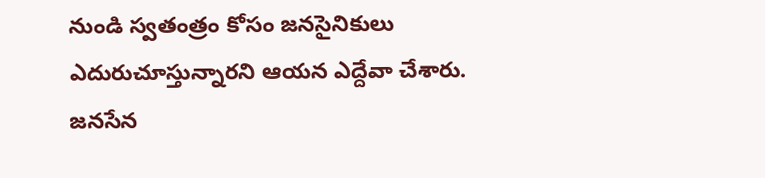నుండి స్వతంత్రం కోసం జనసైనికులు ఎదురుచూస్తున్నారని ఆయన ఎద్దేవా చేశారు. జనసేన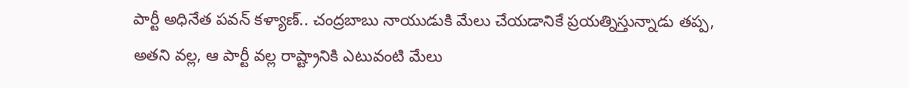పార్టీ అధినేత పవన్ కళ్యాణ్.. చంద్రబాబు నాయుడుకి మేలు చేయడానికే ప్రయత్నిస్తున్నాడు తప్ప, అతని వల్ల, ఆ పార్టీ వల్ల రాష్ట్రానికి ఎటువంటి మేలు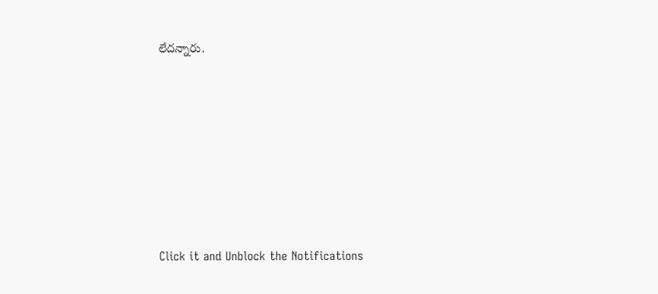లేదన్నారు.












Click it and Unblock the Notifications